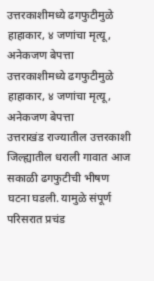उत्तरकाशीमध्ये ढगफुटीमुळे हाहाकार, ४ जणांचा मृत्यू, अनेकजण बेपत्ता
उत्तरकाशीमध्ये ढगफुटीमुळे हाहाकार, ४ जणांचा मृत्यू, अनेकजण बेपत्ता
उत्तराखंड राज्यातील उत्तरकाशी जिल्ह्यातील धराली गावात आज सकाळी ढगफुटीची भीषण घटना घडली. यामुळे संपूर्ण परिसरात प्रचंड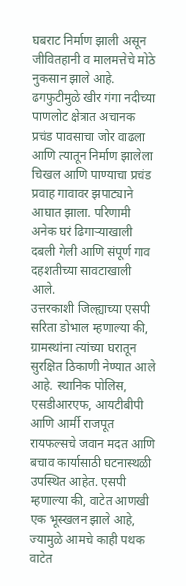घबराट निर्माण झाली असून जीवितहानी व मालमत्तेचे मोठे नुकसान झाले आहे. ढगफुटीमुळे खीर गंगा नदीच्या पाणलोट क्षेत्रात अचानक प्रचंड पावसाचा जोर वाढला आणि त्यातून निर्माण झालेला चिखल आणि पाण्याचा प्रचंड प्रवाह गावावर झपाट्याने आघात झाला. परिणामी अनेक घरं ढिगाऱ्याखाली दबली गेली आणि संपूर्ण गाव दहशतीच्या सावटाखाली आले.
उत्तरकाशी जिल्ह्याच्या एसपी सरिता डोभाल म्हणाल्या की, ग्रामस्थांना त्यांच्या घरातून सुरक्षित ठिकाणी नेण्यात आले आहे. स्थानिक पोलिस, एसडीआरएफ, आयटीबीपी आणि आर्मी राजपूत रायफल्सचे जवान मदत आणि बचाव कार्यासाठी घटनास्थळी उपस्थित आहेत. एसपी म्हणाल्या की, वाटेत आणखी एक भूस्खलन झाले आहे, ज्यामुळे आमचे काही पथक वाटेत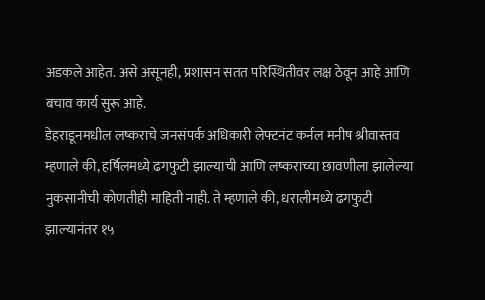अडकले आहेत. असे असूनही, प्रशासन सतत परिस्थितीवर लक्ष ठेवून आहे आणि बचाव कार्य सुरू आहे.
डेहराडूनमधील लष्कराचे जनसंपर्क अधिकारी लेफ्टनंट कर्नल मनीष श्रीवास्तव म्हणाले की, हर्षिलमध्ये ढगफुटी झाल्याची आणि लष्कराच्या छावणीला झालेल्या नुकसानीची कोणतीही माहिती नाही. ते म्हणाले की, धरालीमध्ये ढगफुटी झाल्यानंतर १५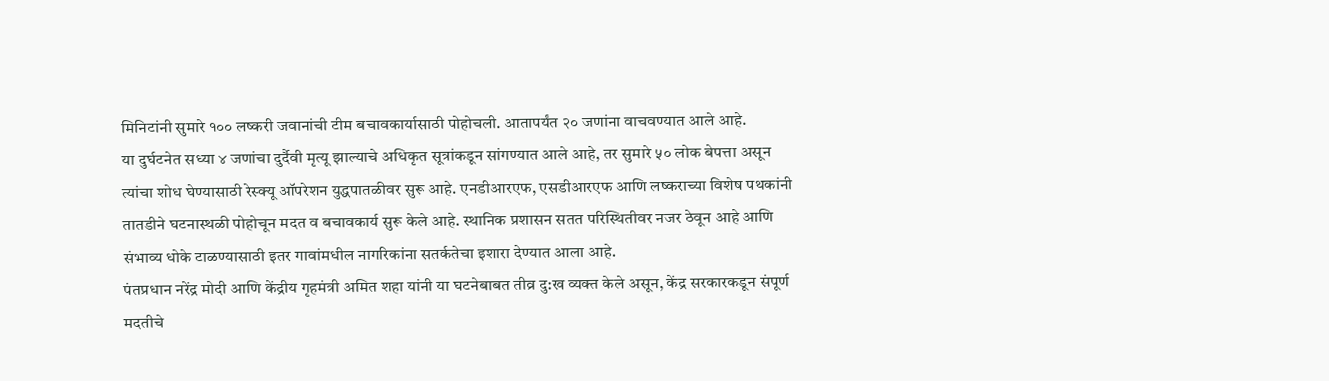मिनिटांनी सुमारे १०० लष्करी जवानांची टीम बचावकार्यासाठी पोहोचली. आतापर्यंत २० जणांना वाचवण्यात आले आहे.
या दुर्घटनेत सध्या ४ जणांचा दुर्दैवी मृत्यू झाल्याचे अधिकृत सूत्रांकडून सांगण्यात आले आहे, तर सुमारे ५० लोक बेपत्ता असून त्यांचा शोध घेण्यासाठी रेस्क्यू ऑपरेशन युद्धपातळीवर सुरू आहे. एनडीआरएफ, एसडीआरएफ आणि लष्कराच्या विशेष पथकांनी तातडीने घटनास्थळी पोहोचून मदत व बचावकार्य सुरू केले आहे. स्थानिक प्रशासन सतत परिस्थितीवर नजर ठेवून आहे आणि संभाव्य धोके टाळण्यासाठी इतर गावांमधील नागरिकांना सतर्कतेचा इशारा देण्यात आला आहे.
पंतप्रधान नरेंद्र मोदी आणि केंद्रीय गृहमंत्री अमित शहा यांनी या घटनेबाबत तीव्र दु:ख व्यक्त केले असून, केंद्र सरकारकडून संपूर्ण मदतीचे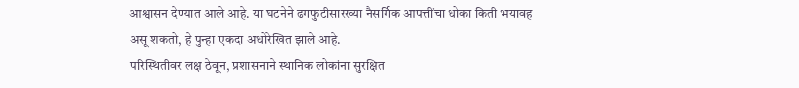आश्वासन देण्यात आले आहे. या घटनेने ढगफुटीसारख्या नैसर्गिक आपत्तींचा धोका किती भयावह असू शकतो, हे पुन्हा एकदा अधोरेखित झाले आहे.
परिस्थितीवर लक्ष ठेवून, प्रशासनाने स्थानिक लोकांना सुरक्षित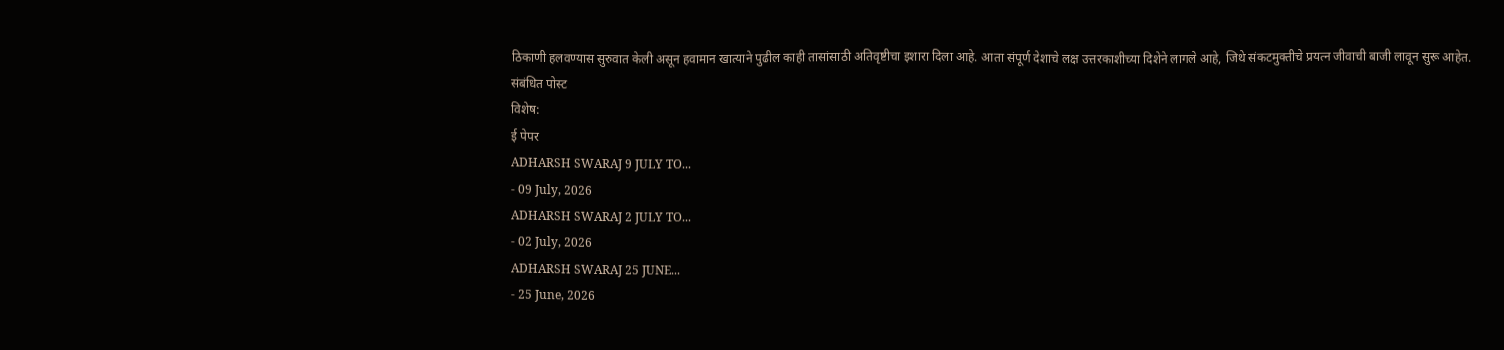ठिकाणी हलवण्यास सुरुवात केली असून हवामान खात्याने पुढील काही तासांसाठी अतिवृष्टीचा इशारा दिला आहे. आता संपूर्ण देशाचे लक्ष उत्तरकाशीच्या दिशेने लागले आहे, जिथे संकटमुक्तीचे प्रयत्न जीवाची बाजी लावून सुरू आहेत.
संबंधित पोस्ट
विशेष:
ई पेपर
ADHARSH SWARAJ 9 JULY TO...
- 09 July, 2026
ADHARSH SWARAJ 2 JULY TO...
- 02 July, 2026
ADHARSH SWARAJ 25 JUNE...
- 25 June, 2026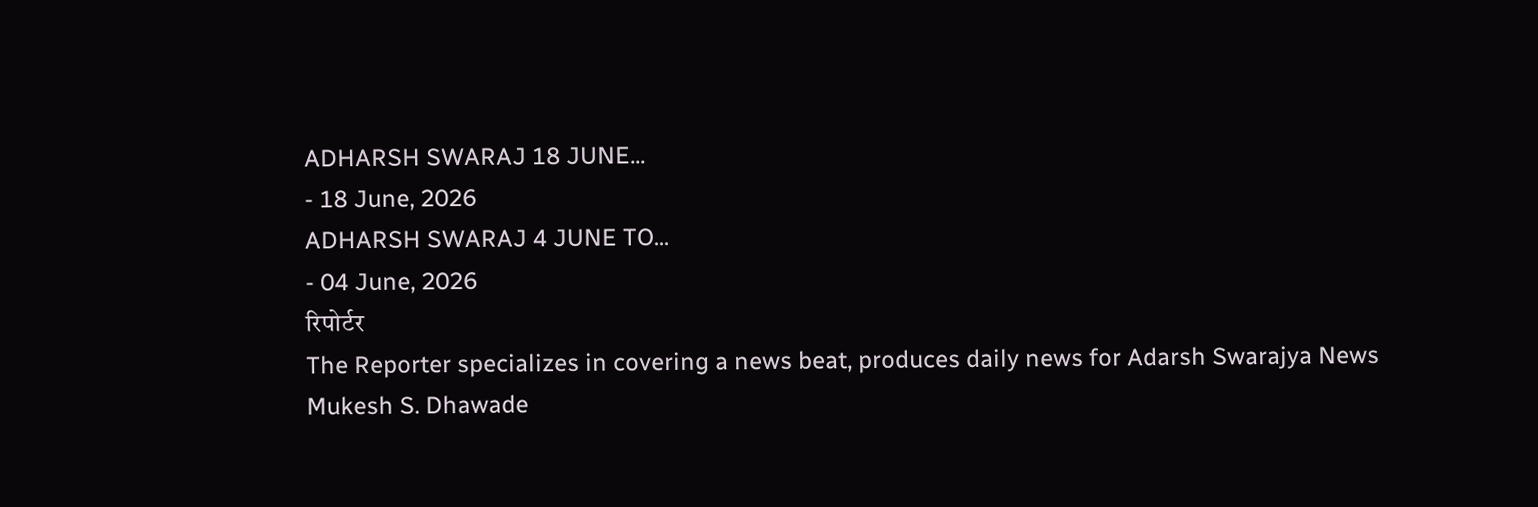ADHARSH SWARAJ 18 JUNE...
- 18 June, 2026
ADHARSH SWARAJ 4 JUNE TO...
- 04 June, 2026
रिपोर्टर
The Reporter specializes in covering a news beat, produces daily news for Adarsh Swarajya News
Mukesh S. Dhawade